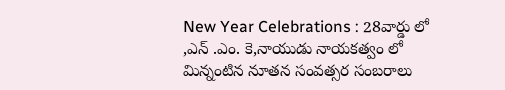New Year Celebrations : 28వార్డు లో ,ఎన్ .ఎం. కె,నాయుడు నాయకత్వం లో మిన్నంటిన నూతన సంవత్సర సంబరాలు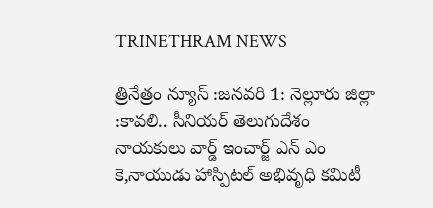TRINETHRAM NEWS

త్రినేత్రం న్యూస్ :జనవరి 1: నెల్లూరు జిల్లా :కావలి.. సీనియర్ తెలుగుదేశం నాయకులు వార్డ్ ఇంచార్జ్ ఎన్ ఎం కె,నాయుడు హాస్పిటల్ అభివృధి కమిటీ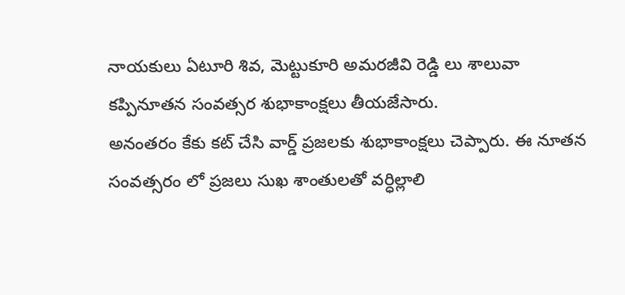నాయకులు ఏటూరి శివ, మెట్టుకూరి అమరజీవి రెడ్డి లు శాలువా కప్పినూతన సంవత్సర శుభాకాంక్షలు తీయజేసారు.
అనంతరం కేకు కట్ చేసి వార్డ్ ప్రజలకు శుభాకాంక్షలు చెప్పారు. ఈ నూతన సంవత్సరం లో ప్రజలు సుఖ శాంతులతో వర్ధిల్లాలి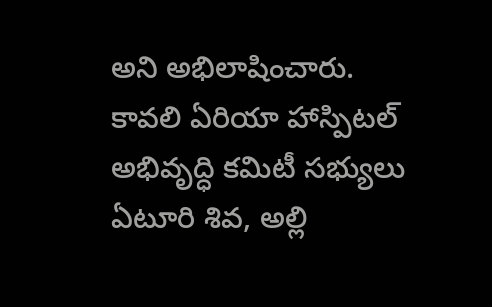అని అభిలాషించారు.
కావలి ఏరియా హాస్పిటల్ అభివృద్ధి కమిటీ సభ్యులు ఏటూరి శివ, అల్లి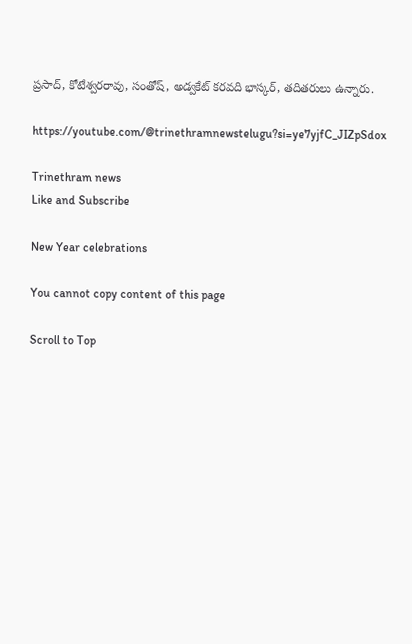ప్రసాద్, కోటేశ్వరరావు, సంతోష్, అడ్వకేట్ కరవది భాస్కర్, తదితరులు ఉన్నారు.

https://youtube.com/@trinethramnewstelugu?si=ye7yjfC_JIZpSdox

Trinethram news
Like and Subscribe

New Year celebrations

You cannot copy content of this page

Scroll to Top